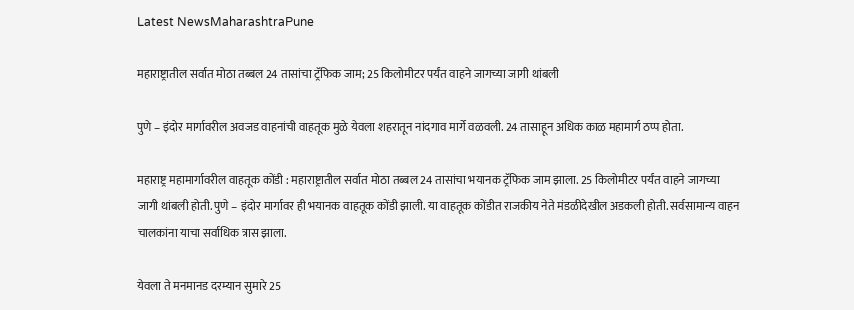Latest NewsMaharashtraPune

महाराष्ट्रातील सर्वात मोठा तब्बल 24 तासांचा ट्रॅफिक जाम; 25 किलोमीटर पर्यंत वाहने जागच्या जागी थांबली

पुणे – इंदोर मार्गावरील अवजड वाहनांची वाहतूक मुळे येवला शहरातून नांदगाव मार्गे वळवली. 24 तासाहून अधिक काळ महामार्ग ठप्प होता.

महाराष्ट्र महामार्गावरील वाहतूक कोंडी : महाराष्ट्रातील सर्वात मोठा तब्बल 24 तासांचा भयानक ट्रॅफिक जाम झाला. 25 किलोमीटर पर्यंत वाहने जागच्या जागी थांबली होती. पुणे – इंदोर मार्गावर ही भयानक वाहतूक कोंडी झाली. या वाहतूक कोंडीत राजकीय नेते मंडळीदेखील अडकली होती. सर्वसामान्य वाहन चालकांना याचा सर्वाधिक त्रास झाला.

येवला ते मनमानड दरम्यान सुमारे 25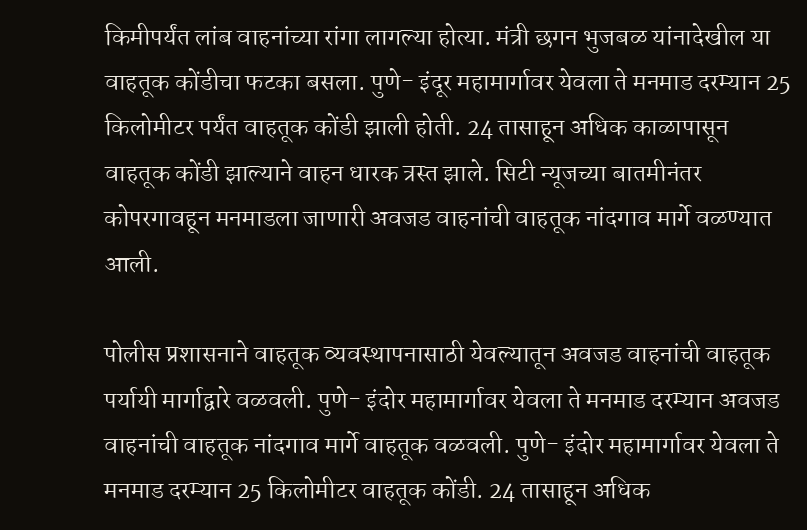किमीपर्यंत लांब वाहनांच्या रांगा लागल्या होत्या. मंत्री छगन भुजबळ यांनादेखील या वाहतूक कोंडीचा फटका बसला. पुणे- इंदूर महामार्गावर येवला ते मनमाड दरम्यान 25 किलोमीटर पर्यंत वाहतूक कोंडी झाली होती. 24 तासाहून अधिक काळापासून वाहतूक कोंडी झाल्याने वाहन धारक त्रस्त झाले. सिटी न्यूजच्या बातमीनंतर कोपरगावहून मनमाडला जाणारी अवजड वाहनांची वाहतूक नांदगाव मार्गे वळण्यात आली.

पोलीस प्रशासनाने वाहतूक व्यवस्थापनासाठी येवल्यातून अवजड वाहनांची वाहतूक पर्यायी मार्गाद्वारे वळवली. पुणे- इंदोर महामार्गावर येवला ते मनमाड दरम्यान अवजड वाहनांची वाहतूक नांदगाव मार्गे वाहतूक वळवली. पुणे- इंदोर महामार्गावर येवला ते मनमाड दरम्यान 25 किलोमीटर वाहतूक कोंडी. 24 तासाहून अधिक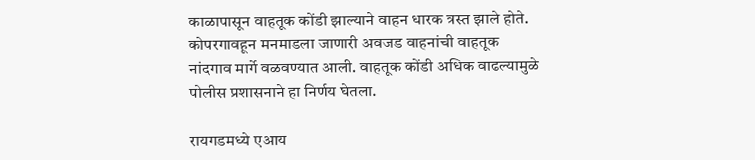काळापासून वाहतूक कोंडी झाल्याने वाहन धारक त्रस्त झाले होते. कोपरगावहून मनमाडला जाणारी अवजड वाहनांची वाहतूक नांदगाव मार्गे वळवण्यात आली. वाहतूक कोंडी अधिक वाढल्यामुळे पोलीस प्रशासनाने हा निर्णय घेतला.

रायगडमध्ये एआय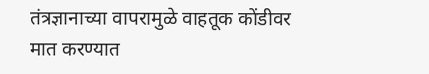तंत्रज्ञानाच्या वापरामुळे वाहतूक कोंडीवर मात करण्यात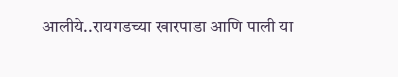आलीये..रायगडच्या खारपाडा आणि पाली या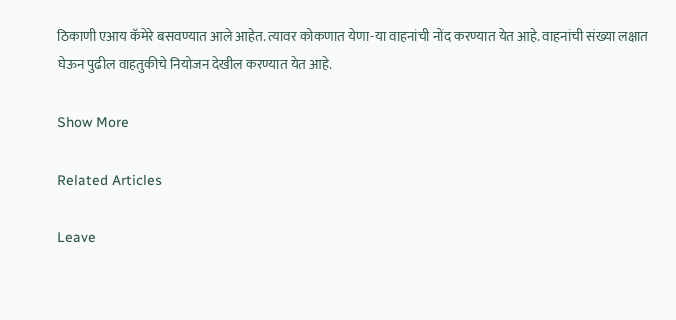ठिकाणी एआय कॅमेरे बसवण्यात आले आहेत. त्यावर कोकणात येणा-या वाहनांची नोंद करण्यात येत आहे. वाहनांची संख्या लक्षात घेऊन पुढील वाहतुकीचे नियोजन देखील करण्यात येत आहे.

Show More

Related Articles

Leave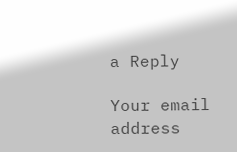a Reply

Your email address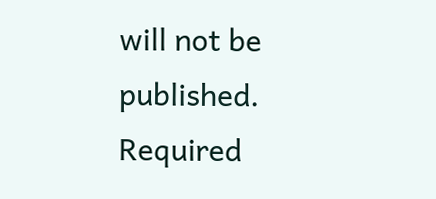will not be published. Required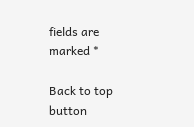fields are marked *

Back to top button